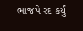ભાજપે રદ કર્યું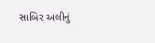સાબિર અલીનું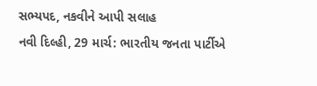સભ્યપદ, નકવીને આપી સલાહ
નવી દિલ્હી, 29 માર્ચ: ભારતીય જનતા પાર્ટીએ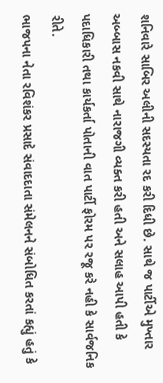શનિવારે સાબિર અલીની સદસ્યતા રદ કરી દિધી છે. સાથે જ પાર્ટીએ મુખ્તાર અબ્બાસ નકવી સાથે નારાજગી વ્યક્ત કરી હતી અને સલાહ આપી હતી કે પદાધિકારી તથા કાર્યકર્તા પોતાની વાત પાર્ટી ફોરમ પર રજૂ કરે નહી કે સાર્વજનિક રીતે.
ભાજપના નેતા રવિશંકર પ્રસાદે સંવાદદાતા સંમેલનને સંબોધિત કરતાં કહ્યું હતું કે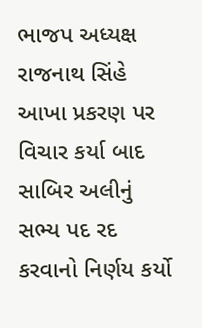ભાજપ અધ્યક્ષ રાજનાથ સિંહે આખા પ્રકરણ પર વિચાર કર્યા બાદ સાબિર અલીનું સભ્ય પદ રદ કરવાનો નિર્ણય કર્યો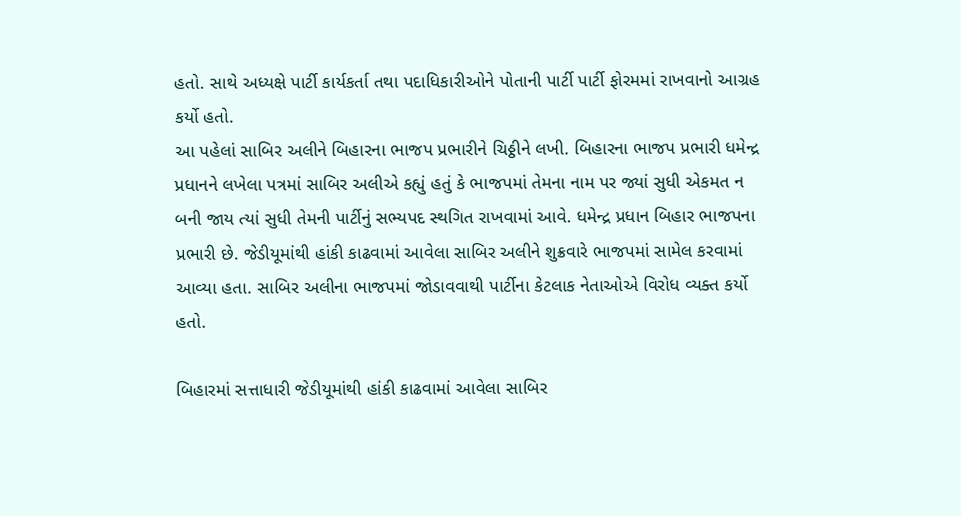હતો. સાથે અધ્યક્ષે પાર્ટી કાર્યકર્તા તથા પદાધિકારીઓને પોતાની પાર્ટી પાર્ટી ફોરમમાં રાખવાનો આગ્રહ કર્યો હતો.
આ પહેલાં સાબિર અલીને બિહારના ભાજપ પ્રભારીને ચિઠ્ઠીને લખી. બિહારના ભાજપ પ્રભારી ધમેન્દ્ર પ્રધાનને લખેલા પત્રમાં સાબિર અલીએ કહ્યું હતું કે ભાજપમાં તેમના નામ પર જ્યાં સુધી એકમત ન બની જાય ત્યાં સુધી તેમની પાર્ટીનું સભ્યપદ સ્થગિત રાખવામાં આવે. ધમેન્દ્ર પ્રધાન બિહાર ભાજપના પ્રભારી છે. જેડીયૂમાંથી હાંકી કાઢવામાં આવેલા સાબિર અલીને શુક્રવારે ભાજપમાં સામેલ કરવામાં આવ્યા હતા. સાબિર અલીના ભાજપમાં જોડાવવાથી પાર્ટીના કેટલાક નેતાઓએ વિરોધ વ્યક્ત કર્યો હતો.

બિહારમાં સત્તાધારી જેડીયૂમાંથી હાંકી કાઢવામાં આવેલા સાબિર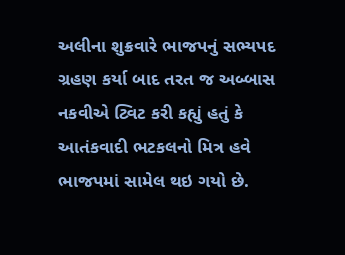અલીના શુક્રવારે ભાજપનું સભ્યપદ ગ્રહણ કર્યા બાદ તરત જ અબ્બાસ નકવીએ ટ્વિટ કરી કહ્યું હતું કે આતંકવાદી ભટકલનો મિત્ર હવે ભાજપમાં સામેલ થઇ ગયો છે.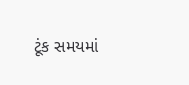ટૂંક સમયમાં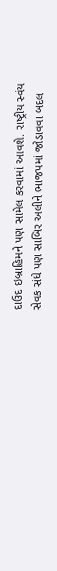દાઉદ ઇબ્રાહિમને પણ સામેલ કરવામાં આવશે. રાષ્ટ્રીય સ્વંય સેવક સંધે પણ સાબિર અલીને ભાજપમાં જોડાવવા બદલ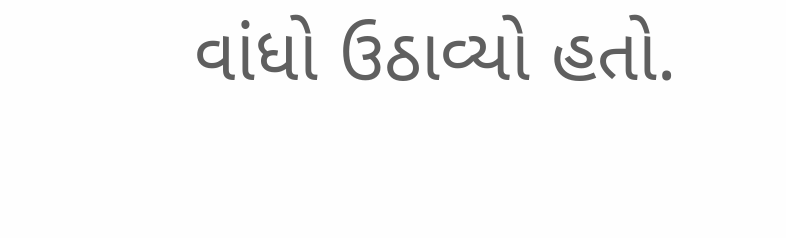વાંધો ઉઠાવ્યો હતો.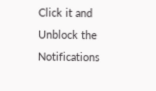Click it and Unblock the Notifications